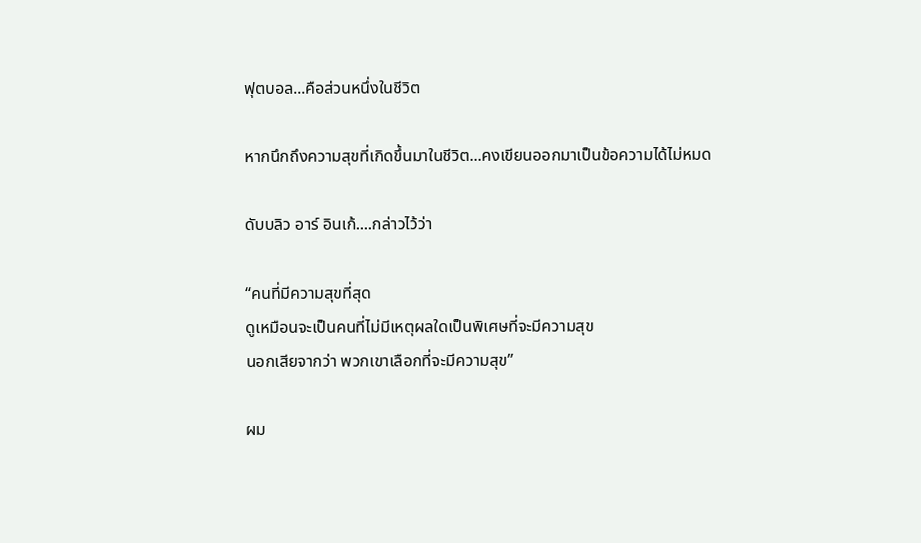ฟุตบอล...คือส่วนหนึ่งในชีวิต

หากนึกถึงความสุขที่เกิดขึ้นมาในชีวิต...คงเขียนออกมาเป็นข้อความได้ไม่หมด

ดับบลิว อาร์ อินเก้....กล่าวไว้ว่า

“คนที่มีความสุขที่สุด
ดูเหมือนจะเป็นคนที่ไม่มีเหตุผลใดเป็นพิเศษที่จะมีความสุข
นอกเสียจากว่า พวกเขาเลือกที่จะมีความสุข”

ผม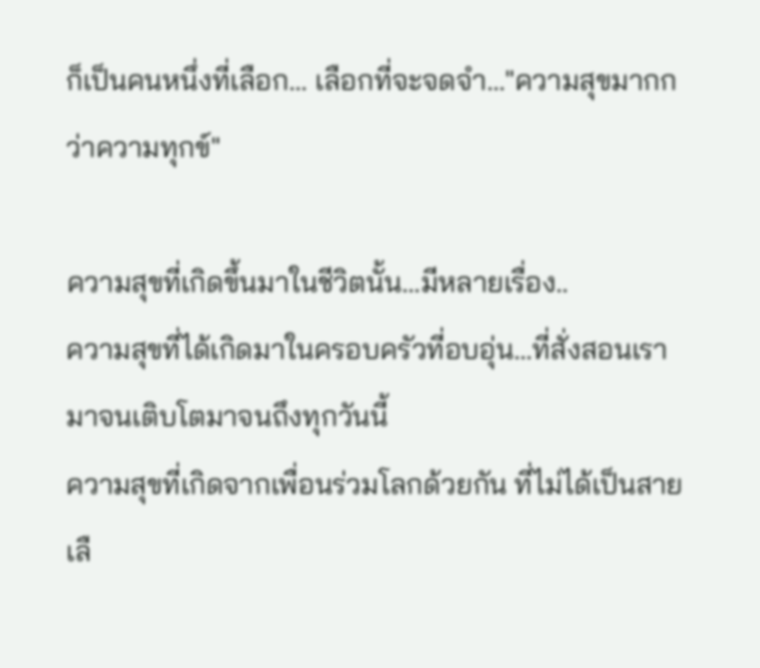ก็เป็นคนหนึ่งที่เลือก... เลือกที่จะจดจำ..."ความสุขมากกว่าความทุกข์"

ความสุขที่เกิดขึ้นมาในชีวิตนั้น...มีหลายเรื่อง..
ความสุขที่ได้เกิดมาในครอบครัวที่อบอุ่น...ที่สั่งสอนเรามาจนเติบโตมาจนถึงทุกวันนี้
ความสุขที่เกิดจากเพื่อนร่วมโลกด้วยกัน ที่ไม่ได้เป็นสายเลื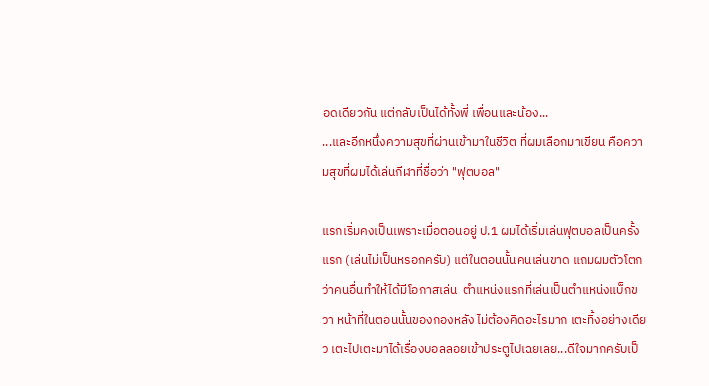อดเดียวกัน แต่กลับเป็นได้ทั้งพี่ เพื่อนและน้อง...
...และอีกหนึ่งความสุขที่ผ่านเข้ามาในชีวิต ที่ผมเลือกมาเขียน คือความสุขที่ผมได้เล่นกีฬาที่ชื่อว่า "ฟุตบอล"

แรกเริ่มคงเป็นเพราะเมื่อตอนอยู่ ป.1 ผมได้เริ่มเล่นฟุตบอลเป็นครั้งแรก (เล่นไม่เป็นหรอกครับ) แต่ในตอนนั้นคนเล่นขาด แถมผมตัวโตกว่าคนอื่นทำให้ได้มีโอกาสเล่น  ตำแหน่งแรกที่เล่นเป็นตำแหน่งแบ็กขวา หน้าที่ในตอนนั้นของกองหลัง ไม่ต้องคิดอะไรมาก เตะทิ้งอย่างเดียว เตะไปเตะมาได้เรื่องบอลลอยเข้าประตูไปเฉยเลย...ดีใจมากครับเป็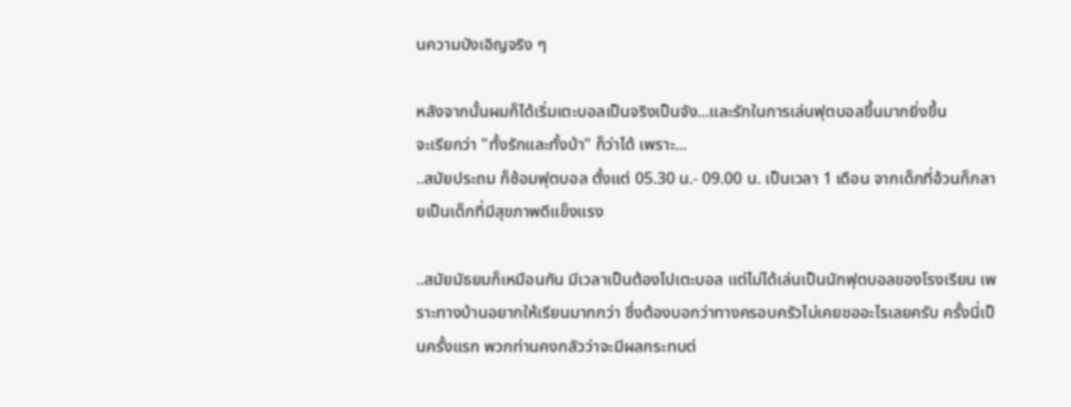นความบังเอิญจริง ๆ

หลังจากนั้นผมก็ได้เริ่มเตะบอลเป็นจริงเป็นจัง...และรักในการเล่นฟุตบอลขึ้นมากยิ่งขึ้น
จะเรียกว่า "ทั้งรักและทั้งบ้า" ก็ว่าได้ เพราะ...
..สมัยประถม ก็ซ้อมฟุตบอล ตั้งแต่ 05.30 น.- 09.00 น. เป็นเวลา 1 เดือน จากเด็กที่อ้วนก็กลายเป็นเด็กที่มีสุขภาพดีแข็งแรง

..สมัยมัธยมก็เหมือนกัน มีเวลาเป็นต้องไปเตะบอล แต่ไม่ได้เล่นเป็นนักฟุตบอลของโรงเรียน เพราะทางบ้านอยากให้เรียนมากกว่า ซึ่งต้องบอกว่าทางครอบครัวไม่เคยขออะไรเลยครับ ครั้งนี่เป็นครั้งแรก พวกท่านคงกลัวว่าจะมีผลกระทบต่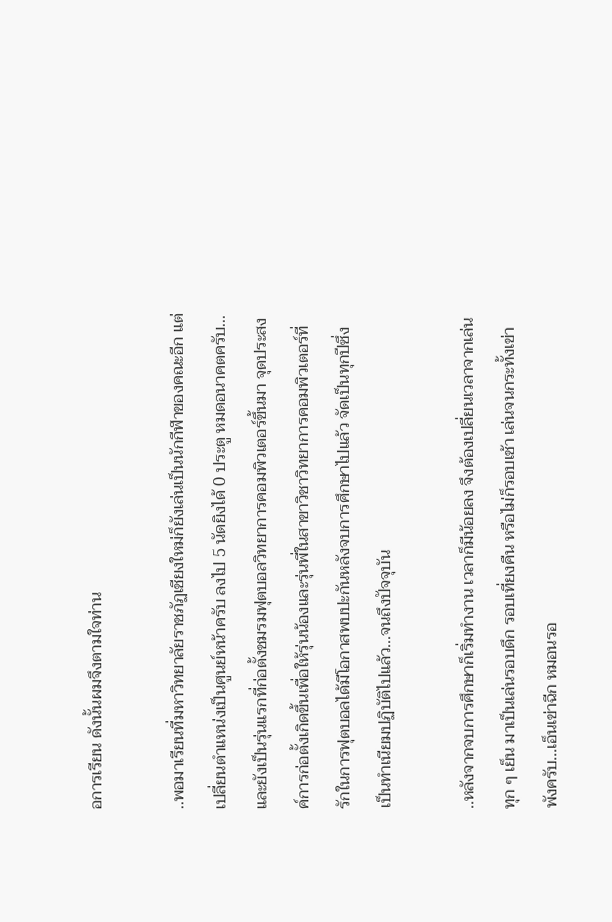อการเรียน ดังนั้นผมจึงตามใจท่าน

..พอมาเรียนที่มหาวิทยาลัยราชภัฏเชียงใหม่ก็ยังเล่นเป็นนักกีฬาของคณะอีก แต่เปลี่ยนตำแหน่งเป็นศูนย์หน้าครับ ลงไป 5 นัดยิงได้ 0 ประตู หมดอนาคตครับ... และยังเป็นรุ่นแรกที่ก่อตั้งชมรมฟุตบอลวิทยาการคอมพิวเตอร์ขึ้นมา จุดประสงค์การก่อตั้งเกิดขึ้นเพื่อให้รุ่นน้องและรุ่นพี่ในสาขาวิชาวิทยาการคอมพิวเตอร์ที่รักในการฟุตบอลได้มีโอกาสพบปะกันหลังจบการศึกษาไปแล้ว จัดเป็นทุกปีซึ่งเป็นทำเนียมปฏิบัติไปแล้ว...จนถึงปัจจุบัน

..หลังจากจบการศึกษาก็เริ่มทำงาน เวลาก็มีน้อยลง จึงต้องเปลี่ยนเวลาจากเล่นทุก ๆ เย็น มาเป็นเล่นรอบดึก รอบเที่ยงคืน หรือไม่ก็รอบเช้า เล่นจนกระทั้งเข่าพังครับ...เอ็นเข่าฉีก หมอนรอ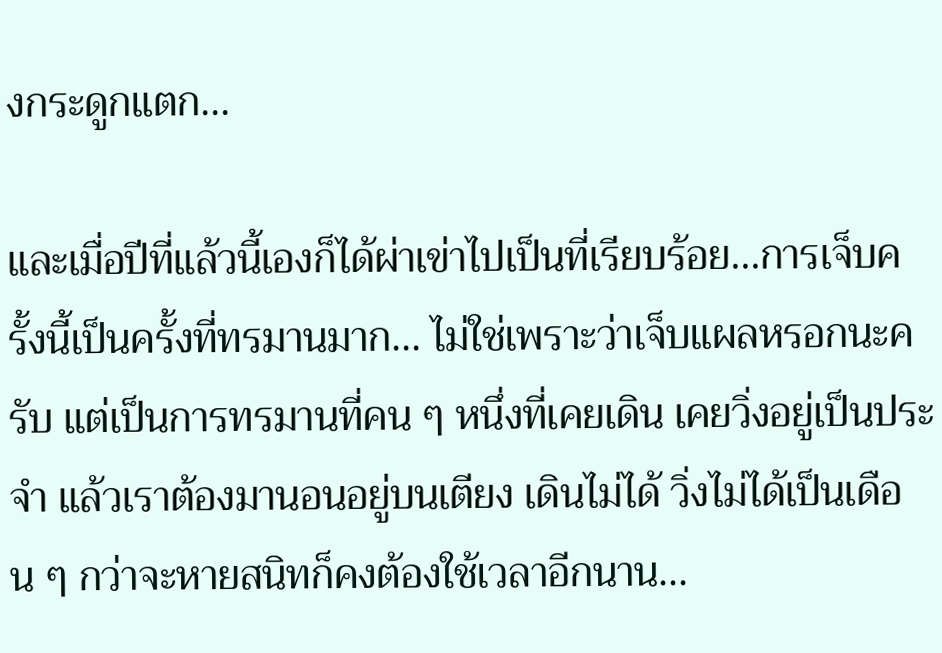งกระดูกแตก...

และเมื่อปีที่แล้วนี้เองก็ได้ผ่าเข่าไปเป็นที่เรียบร้อย...การเจ็บครั้งนี้เป็นครั้งที่ทรมานมาก... ไม่ใช่เพราะว่าเจ็บแผลหรอกนะครับ แต่เป็นการทรมานที่คน ๆ หนึ่งที่เคยเดิน เคยวิ่งอยู่เป็นประจำ แล้วเราต้องมานอนอยู่บนเตียง เดินไม่ได้ วิ่งไม่ได้เป็นเดือน ๆ กว่าจะหายสนิทก็คงต้องใช้เวลาอีกนาน...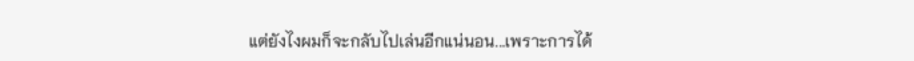แต่ยังไงผมก็จะกลับไปเล่นอีกแน่นอน...เพราะการได้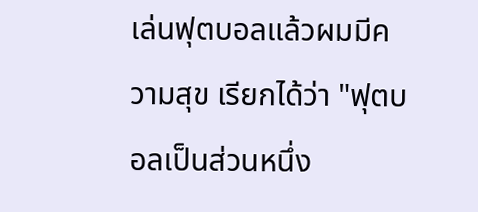เล่นฟุตบอลแล้วผมมีความสุข เรียกได้ว่า "ฟุตบอลเป็นส่วนหนึ่ง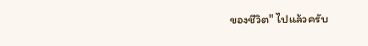ของชีวิต" ไปแล้วครับ